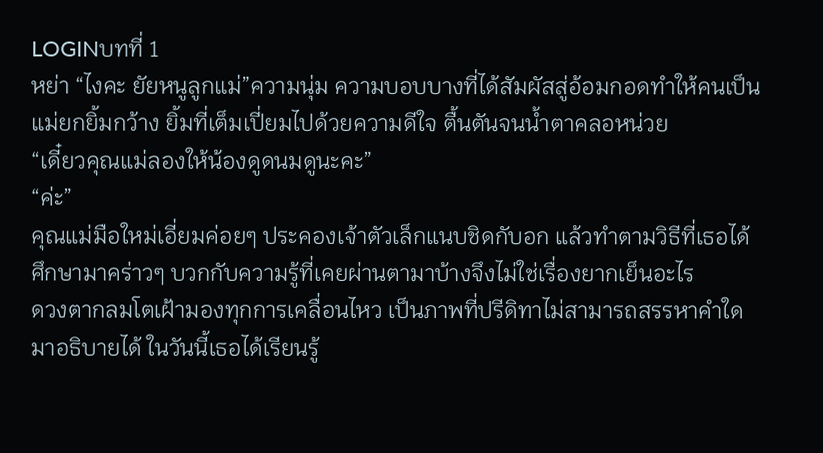LOGINบทที่ 1
หย่า “ไงคะ ยัยหนูลูกแม่”ความนุ่ม ความบอบบางที่ได้สัมผัสสู่อ้อมกอดทำให้คนเป็นแม่ยกยิ้มกว้าง ยิ้มที่เต็มเปี่ยมไปด้วยความดีใจ ตื้นตันจนน้ำตาคลอหน่วย
“เดี๋ยวคุณแม่ลองให้น้องดูดนมดูนะคะ”
“ค่ะ”
คุณแม่มือใหม่เอี่ยมค่อยๆ ประคองเจ้าตัวเล็กแนบชิดกับอก แล้วทำตามวิธีที่เธอได้ศึกษามาคร่าวๆ บวกกับความรู้ที่เคยผ่านตามาบ้างจึงไม่ใช่เรื่องยากเย็นอะไร
ดวงตากลมโตเฝ้ามองทุกการเคลื่อนไหว เป็นภาพที่ปรีดิทาไม่สามารถสรรหาคำใดมาอธิบายได้ ในวันนี้เธอได้เรียนรู้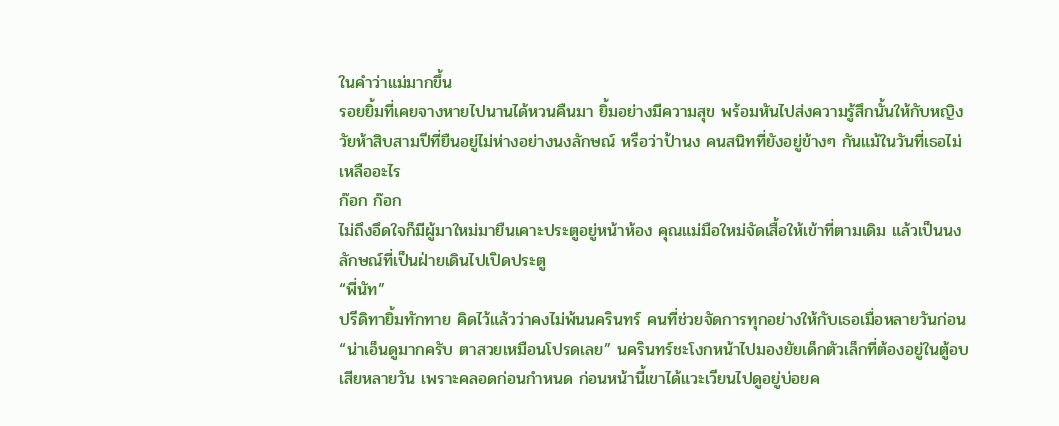ในคำว่าแม่มากขึ้น
รอยยิ้มที่เคยจางหายไปนานได้หวนคืนมา ยิ้มอย่างมีความสุข พร้อมหันไปส่งความรู้สึกนั้นให้กับหญิงวัยห้าสิบสามปีที่ยืนอยู่ไม่ห่างอย่างนงลักษณ์ หรือว่าป้านง คนสนิทที่ยังอยู่ข้างๆ กันแม้ในวันที่เธอไม่เหลืออะไร
ก๊อก ก๊อก
ไม่ถึงอึดใจก็มีผู้มาใหม่มายืนเคาะประตูอยู่หน้าห้อง คุณแม่มือใหม่จัดเสื้อให้เข้าที่ตามเดิม แล้วเป็นนงลักษณ์ที่เป็นฝ่ายเดินไปเปิดประตู
“พี่นัท”
ปรีดิทายิ้มทักทาย คิดไว้แล้วว่าคงไม่พ้นนครินทร์ คนที่ช่วยจัดการทุกอย่างให้กับเธอเมื่อหลายวันก่อน
“น่าเอ็นดูมากครับ ตาสวยเหมือนโปรดเลย” นครินทร์ชะโงกหน้าไปมองยัยเด็กตัวเล็กที่ต้องอยู่ในตู้อบเสียหลายวัน เพราะคลอดก่อนกำหนด ก่อนหน้านี้เขาได้แวะเวียนไปดูอยู่บ่อยค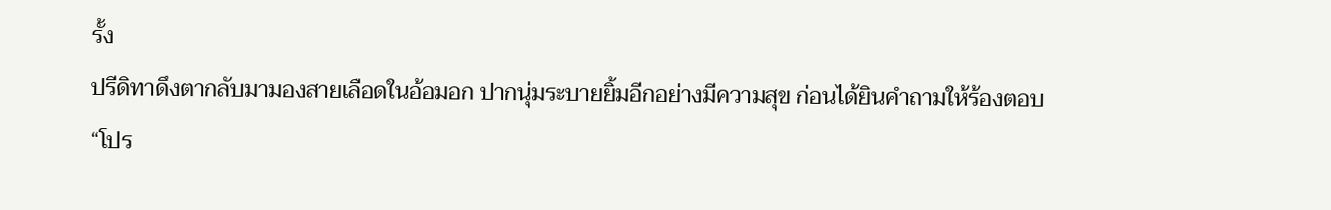รั้ง
ปรีดิทาดึงตากลับมามองสายเลือดในอ้อมอก ปากนุ่มระบายยิ้มอีกอย่างมีความสุข ก่อนได้ยินคำถามให้ร้องตอบ
“โปร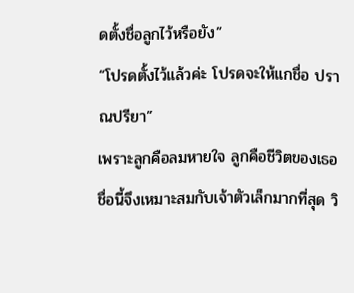ดตั้งชื่อลูกไว้หรือยัง”
“โปรดตั้งไว้แล้วค่ะ โปรดจะให้แกชื่อ ปราณปรียา”
เพราะลูกคือลมหายใจ ลูกคือชีวิตของเธอ ชื่อนี้จึงเหมาะสมกับเจ้าตัวเล็กมากที่สุด วิ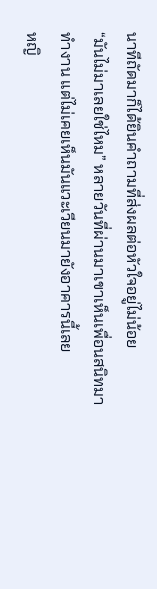นาทีถัดมาก็ได้ยินคำถามที่ส่งผลต่อหัวใจอยู่ไม่น้อย
“มันไม่มาเลยใช่ไหม” หลายวันที่ผ่านมาเขาเห็นเพื่อนสนิทมาทำงาน แต่ไม่เคยเห็นมันแวะเวียนมายังอาคารนี้เลย
หญิ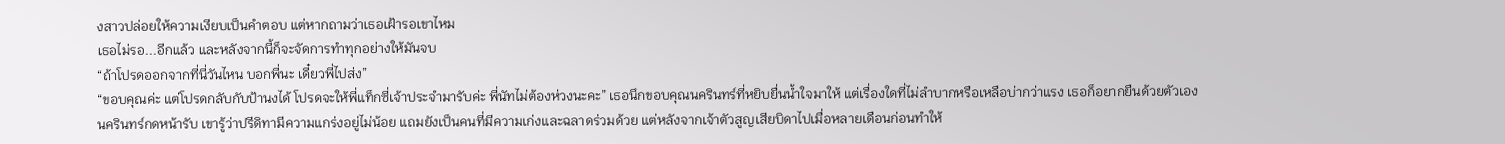งสาวปล่อยให้ความเงียบเป็นคำตอบ แต่หากถามว่าเธอเฝ้ารอเขาไหม
เธอไม่รอ...อีกแล้ว และหลังจากนี้ก็จะจัดการทำทุกอย่างให้มันจบ
“ถ้าโปรดออกจากที่นี่วันไหน บอกพี่นะ เดี๋ยวพี่ไปส่ง”
“ขอบคุณค่ะ แต่โปรดกลับกับป้านงได้ โปรดจะให้พี่แท็กซี่เจ้าประจำมารับค่ะ พี่นัทไม่ต้องห่วงนะคะ” เธอนึกขอบคุณนครินทร์ที่หยิบยื่นน้ำใจมาให้ แต่เรื่องใดที่ไม่ลำบากหรือเหลือบ่ากว่าแรง เธอก็อยากยืนด้วยตัวเอง
นครินทร์กดหน้ารับ เขารู้ว่าปรีดิทามีความแกร่งอยู่ไม่น้อย แถมยังเป็นคนที่มีความเก่งและฉลาดร่วมด้วย แต่หลังจากเจ้าตัวสูญเสียบิดาไปเมื่อหลายเดือนก่อนทำให้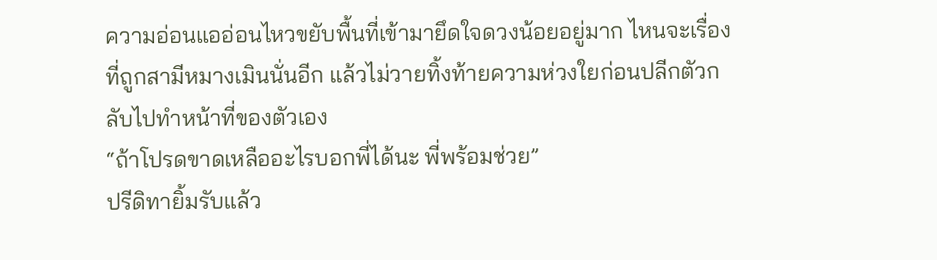ความอ่อนแออ่อนไหวขยับพื้นที่เข้ามายึดใจดวงน้อยอยู่มาก ไหนจะเรื่องที่ถูกสามีหมางเมินนั่นอีก แล้วไม่วายทิ้งท้ายความห่วงใยก่อนปลีกตัวกลับไปทำหน้าที่ของตัวเอง
“ถ้าโปรดขาดเหลืออะไรบอกพี่ได้นะ พี่พร้อมช่วย”
ปรีดิทายิ้มรับแล้ว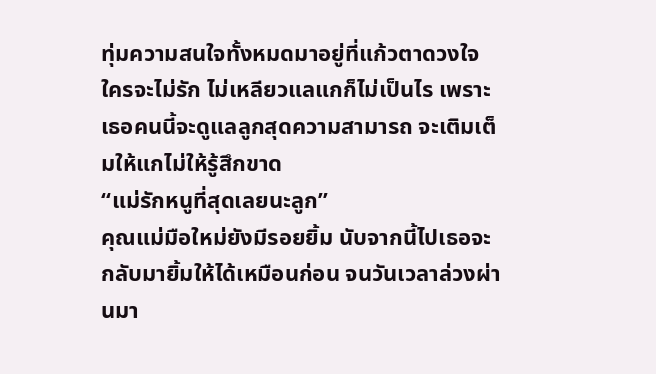ทุ่มความสนใจทั้งหมดมาอยู่ที่แก้วตาดวงใจ ใครจะไม่รัก ไม่เหลียวแลแกก็ไม่เป็นไร เพราะเธอคนนี้จะดูแลลูกสุดความสามารถ จะเติมเต็มให้แกไม่ให้รู้สึกขาด
“แม่รักหนูที่สุดเลยนะลูก”
คุณแม่มือใหม่ยังมีรอยยิ้ม นับจากนี้ไปเธอจะกลับมายิ้มให้ได้เหมือนก่อน จนวันเวลาล่วงผ่านมา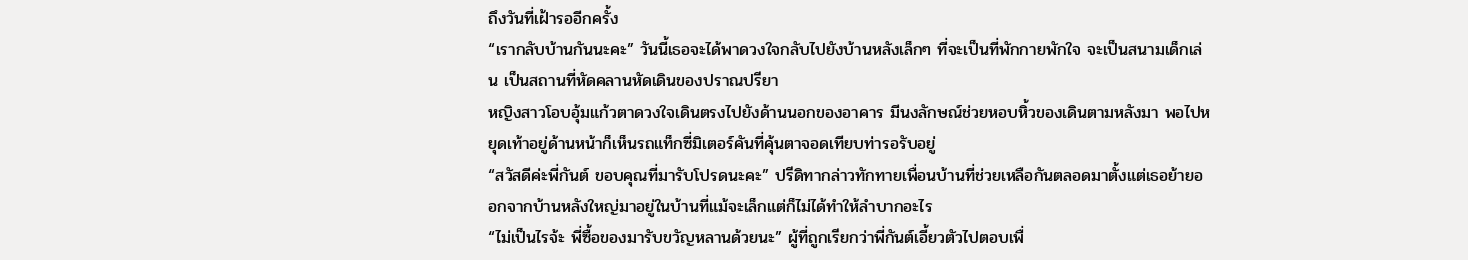ถึงวันที่เฝ้ารออีกครั้ง
“เรากลับบ้านกันนะคะ” วันนี้เธอจะได้พาดวงใจกลับไปยังบ้านหลังเล็กๆ ที่จะเป็นที่พักกายพักใจ จะเป็นสนามเด็กเล่น เป็นสถานที่หัดคลานหัดเดินของปราณปรียา
หญิงสาวโอบอุ้มแก้วตาดวงใจเดินตรงไปยังด้านนอกของอาคาร มีนงลักษณ์ช่วยหอบหิ้วของเดินตามหลังมา พอไปหยุดเท้าอยู่ด้านหน้าก็เห็นรถแท็กซี่มิเตอร์คันที่คุ้นตาจอดเทียบท่ารอรับอยู่
“สวัสดีค่ะพี่กันต์ ขอบคุณที่มารับโปรดนะคะ” ปรีดิทากล่าวทักทายเพื่อนบ้านที่ช่วยเหลือกันตลอดมาตั้งแต่เธอย้ายออกจากบ้านหลังใหญ่มาอยู่ในบ้านที่แม้จะเล็กแต่ก็ไม่ได้ทำให้ลำบากอะไร
“ไม่เป็นไรจ้ะ พี่ซื้อของมารับขวัญหลานด้วยนะ” ผู้ที่ถูกเรียกว่าพี่กันต์เอี้ยวตัวไปตอบเพื่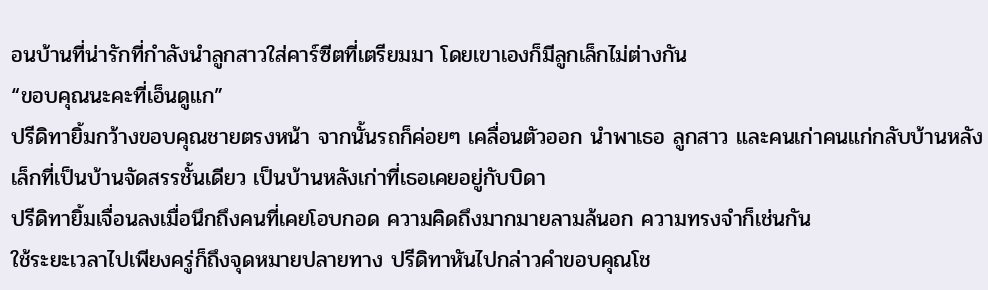อนบ้านที่น่ารักที่กำลังนำลูกสาวใส่คาร์ซีตที่เตรียมมา โดยเขาเองก็มีลูกเล็กไม่ต่างกัน
“ขอบคุณนะคะที่เอ็นดูแก”
ปรีดิทายิ้มกว้างขอบคุณชายตรงหน้า จากนั้นรถก็ค่อยๆ เคลื่อนตัวออก นำพาเธอ ลูกสาว และคนเก่าคนแก่กลับบ้านหลังเล็กที่เป็นบ้านจัดสรรชั้นเดียว เป็นบ้านหลังเก่าที่เธอเคยอยู่กับบิดา
ปรีดิทายิ้มเจื่อนลงเมื่อนึกถึงคนที่เคยโอบกอด ความคิดถึงมากมายลามล้นอก ความทรงจำก็เช่นกัน
ใช้ระยะเวลาไปเพียงครู่ก็ถึงจุดหมายปลายทาง ปรีดิทาหันไปกล่าวคำขอบคุณโช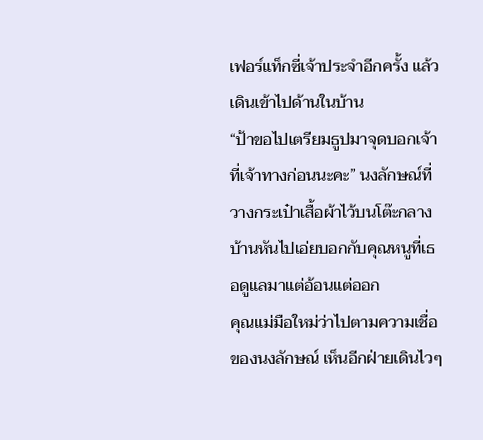เฟอร์แท็กซี่เจ้าประจำอีกครั้ง แล้วเดินเข้าไปด้านในบ้าน
“ป้าขอไปเตรียมธูปมาจุดบอกเจ้าที่เจ้าทางก่อนนะคะ” นงลักษณ์ที่วางกระเป๋าเสื้อผ้าไว้บนโต๊ะกลางบ้านหันไปเอ่ยบอกกับคุณหนูที่เธอดูแลมาแต่อ้อนแต่ออก
คุณแม่มือใหม่ว่าไปตามความเชื่อของนงลักษณ์ เห็นอีกฝ่ายเดินไวๆ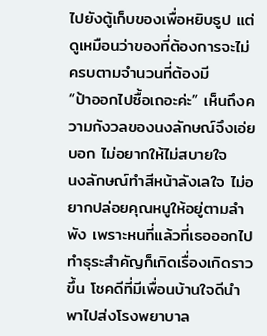ไปยังตู้เก็บของเพื่อหยิบธูป แต่ดูเหมือนว่าของที่ต้องการจะไม่ครบตามจำนวนที่ต้องมี
“ป้าออกไปซื้อเถอะค่ะ” เห็นถึงความกังวลของนงลักษณ์จึงเอ่ยบอก ไม่อยากให้ไม่สบายใจ
นงลักษณ์ทำสีหน้าลังเลใจ ไม่อยากปล่อยคุณหนูให้อยู่ตามลำพัง เพราะหนที่แล้วที่เธอออกไปทำธุระสำคัญก็เกิดเรื่องเกิดราวขึ้น โชคดีที่มีเพื่อนบ้านใจดีนำพาไปส่งโรงพยาบาล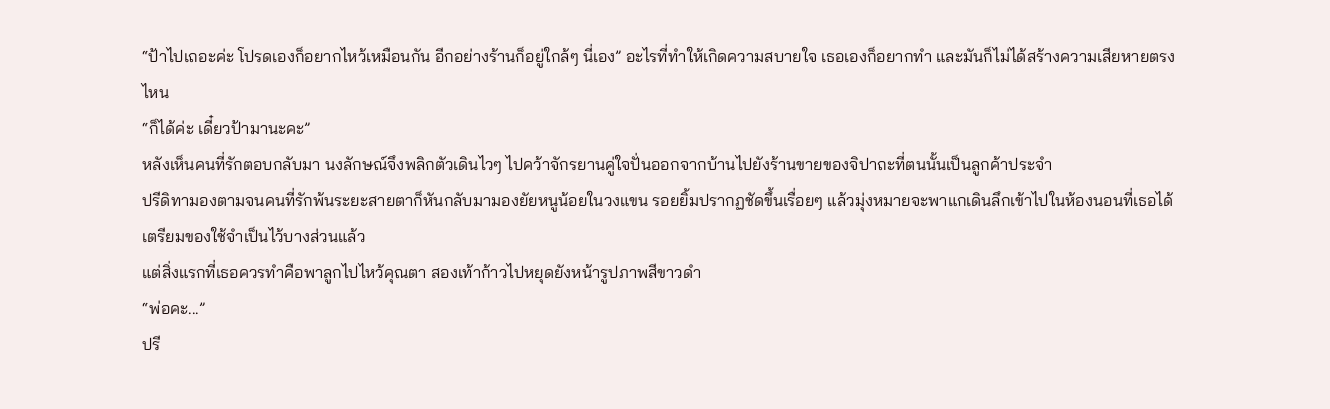“ป้าไปเถอะค่ะ โปรดเองก็อยากไหว้เหมือนกัน อีกอย่างร้านก็อยู่ใกล้ๆ นี่เอง” อะไรที่ทำให้เกิดความสบายใจ เธอเองก็อยากทำ และมันก็ไม่ได้สร้างความเสียหายตรงไหน
“ก็ได้ค่ะ เดี๋ยวป้ามานะคะ”
หลังเห็นคนที่รักตอบกลับมา นงลักษณ์จึงพลิกตัวเดินไวๆ ไปคว้าจักรยานคู่ใจปั่นออกจากบ้านไปยังร้านขายของจิปาถะที่ตนนั้นเป็นลูกค้าประจำ
ปรีดิทามองตามจนคนที่รักพ้นระยะสายตาก็หันกลับมามองยัยหนูน้อยในวงแขน รอยยิ้มปรากฏชัดขึ้นเรื่อยๆ แล้วมุ่งหมายจะพาแกเดินลึกเข้าไปในห้องนอนที่เธอได้เตรียมของใช้จำเป็นไว้บางส่วนแล้ว
แต่สิ่งแรกที่เธอควรทำคือพาลูกไปไหว้คุณตา สองเท้าก้าวไปหยุดยังหน้ารูปภาพสีขาวดำ
“พ่อคะ...”
ปรี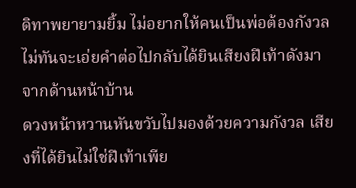ดิทาพยายามยิ้ม ไม่อยากให้คนเป็นพ่อต้องกังวล ไม่ทันจะเอ่ยคำต่อไปกลับได้ยินเสียงฝีเท้าดังมาจากด้านหน้าบ้าน
ดวงหน้าหวานหันขวับไปมองด้วยความกังวล เสียงที่ได้ยินไม่ใช่ฝีเท้าเพีย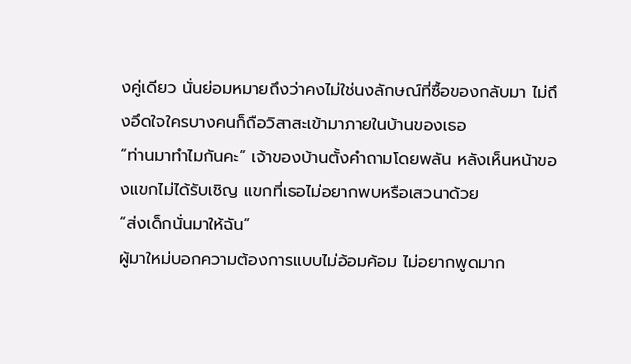งคู่เดียว นั่นย่อมหมายถึงว่าคงไม่ใช่นงลักษณ์ที่ซื้อของกลับมา ไม่ถึงอึดใจใครบางคนก็ถือวิสาสะเข้ามาภายในบ้านของเธอ
“ท่านมาทำไมกันคะ” เจ้าของบ้านตั้งคำถามโดยพลัน หลังเห็นหน้าของแขกไม่ได้รับเชิญ แขกที่เธอไม่อยากพบหรือเสวนาด้วย
“ส่งเด็กนั่นมาให้ฉัน”
ผู้มาใหม่บอกความต้องการแบบไม่อ้อมค้อม ไม่อยากพูดมาก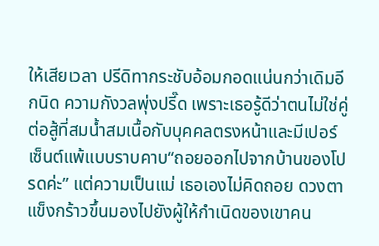ให้เสียเวลา ปรีดิทากระชับอ้อมกอดแน่นกว่าเดิมอีกนิด ความกังวลพุ่งปรี๊ด เพราะเธอรู้ดีว่าตนไม่ใช่คู่ต่อสู้ที่สมน้ำสมเนื้อกับบุคคลตรงหน้าและมีเปอร์เซ็นต์แพ้แบบราบคาบ“ถอยออกไปจากบ้านของโปรดค่ะ” แต่ความเป็นแม่ เธอเองไม่คิดถอย ดวงตาแข็งกร้าวขึ้นมองไปยังผู้ให้กำเนิดของเขาคน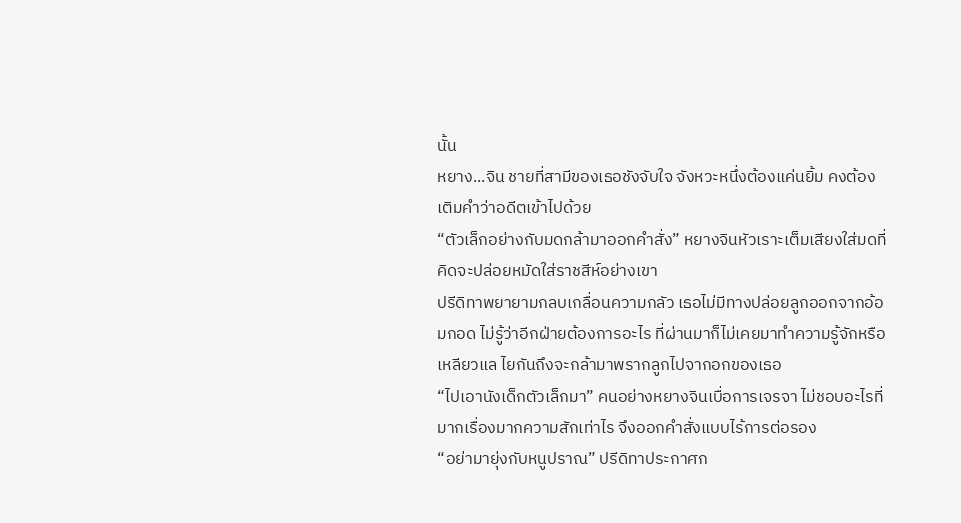นั้น
หยาง...จิน ชายที่สามีของเธอชังจับใจ จังหวะหนึ่งต้องแค่นยิ้ม คงต้องเติมคำว่าอดีตเข้าไปด้วย
“ตัวเล็กอย่างกับมดกล้ามาออกคำสั่ง” หยางจินหัวเราะเต็มเสียงใส่มดที่คิดจะปล่อยหมัดใส่ราชสีห์อย่างเขา
ปรีดิทาพยายามกลบเกลื่อนความกลัว เธอไม่มีทางปล่อยลูกออกจากอ้อมกอด ไม่รู้ว่าอีกฝ่ายต้องการอะไร ที่ผ่านมาก็ไม่เคยมาทำความรู้จักหรือเหลียวแล ไยกันถึงจะกล้ามาพรากลูกไปจากอกของเธอ
“ไปเอานังเด็กตัวเล็กมา” คนอย่างหยางจินเบื่อการเจรจา ไม่ชอบอะไรที่มากเรื่องมากความสักเท่าไร จึงออกคำสั่งแบบไร้การต่อรอง
“อย่ามายุ่งกับหนูปราณ” ปรีดิทาประกาศก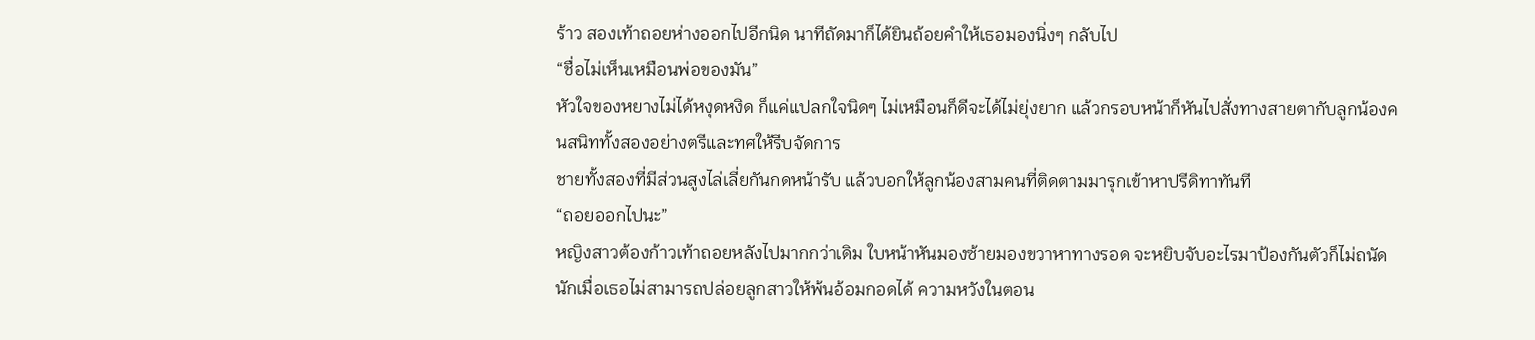ร้าว สองเท้าถอยห่างออกไปอีกนิด นาทีถัดมาก็ได้ยินถ้อยคำให้เธอมองนิ่งๆ กลับไป
“ชื่อไม่เห็นเหมือนพ่อของมัน”
หัวใจของหยางไม่ได้หงุดหงิด ก็แค่แปลกใจนิดๆ ไม่เหมือนก็ดีจะได้ไม่ยุ่งยาก แล้วกรอบหน้าก็หันไปสั่งทางสายตากับลูกน้องคนสนิททั้งสองอย่างตรีและทศให้รีบจัดการ
ชายทั้งสองที่มีส่วนสูงไล่เลี่ยกันกดหน้ารับ แล้วบอกให้ลูกน้องสามคนที่ติดตามมารุกเข้าหาปรีดิทาทันที
“ถอยออกไปนะ”
หญิงสาวต้องก้าวเท้าถอยหลังไปมากกว่าเดิม ใบหน้าหันมองซ้ายมองขวาหาทางรอด จะหยิบจับอะไรมาป้องกันตัวก็ไม่ถนัดนักเมื่อเธอไม่สามารถปล่อยลูกสาวให้พ้นอ้อมกอดได้ ความหวังในตอน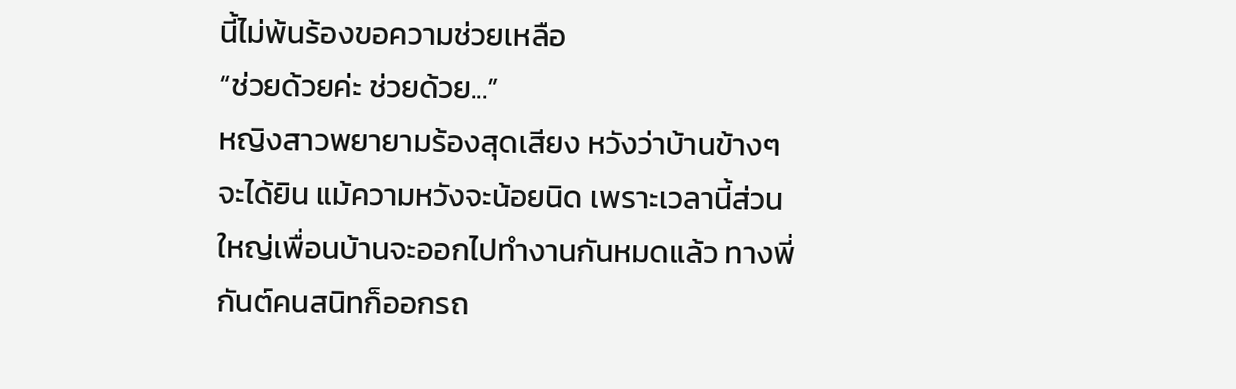นี้ไม่พ้นร้องขอความช่วยเหลือ
“ช่วยด้วยค่ะ ช่วยด้วย...”
หญิงสาวพยายามร้องสุดเสียง หวังว่าบ้านข้างๆ จะได้ยิน แม้ความหวังจะน้อยนิด เพราะเวลานี้ส่วนใหญ่เพื่อนบ้านจะออกไปทำงานกันหมดแล้ว ทางพี่กันต์คนสนิทก็ออกรถ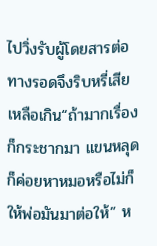ไปวิ่งรับผู้โดยสารต่อ ทางรอดจึงริบหรี่เสียเหลือเกิน“ถ้ามากเรื่องก็กระชากมา แขนหลุดก็ค่อยหาหมอหรือไม่ก็ให้พ่อมันมาต่อให้” ห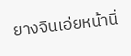ยางจินเอ่ยหน้านิ่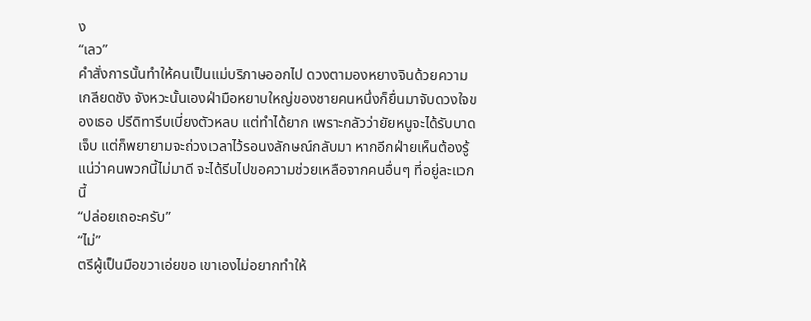ง
“เลว”
คำสั่งการนั้นทำให้คนเป็นแม่บริภาษออกไป ดวงตามองหยางจินด้วยความเกลียดชัง จังหวะนั้นเองฝ่ามือหยาบใหญ่ของชายคนหนึ่งก็ยื่นมาจับดวงใจของเธอ ปรีดิทารีบเบี่ยงตัวหลบ แต่ทำได้ยาก เพราะกลัวว่ายัยหนูจะได้รับบาดเจ็บ แต่ก็พยายามจะถ่วงเวลาไว้รอนงลักษณ์กลับมา หากอีกฝ่ายเห็นต้องรู้แน่ว่าคนพวกนี้ไม่มาดี จะได้รีบไปขอความช่วยเหลือจากคนอื่นๆ ที่อยู่ละแวกนี้
“ปล่อยเถอะครับ”
“ไม่”
ตรีผู้เป็นมือขวาเอ่ยขอ เขาเองไม่อยากทำให้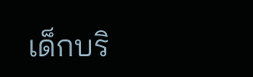เด็กบริ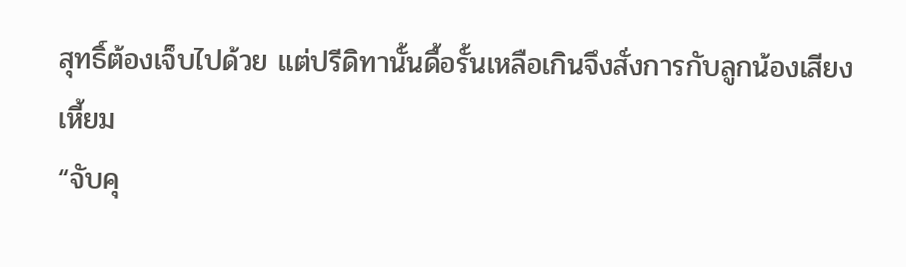สุทธิ์ต้องเจ็บไปด้วย แต่ปรีดิทานั้นดื้อรั้นเหลือเกินจึงสั่งการกับลูกน้องเสียงเหี้ยม
“จับคุ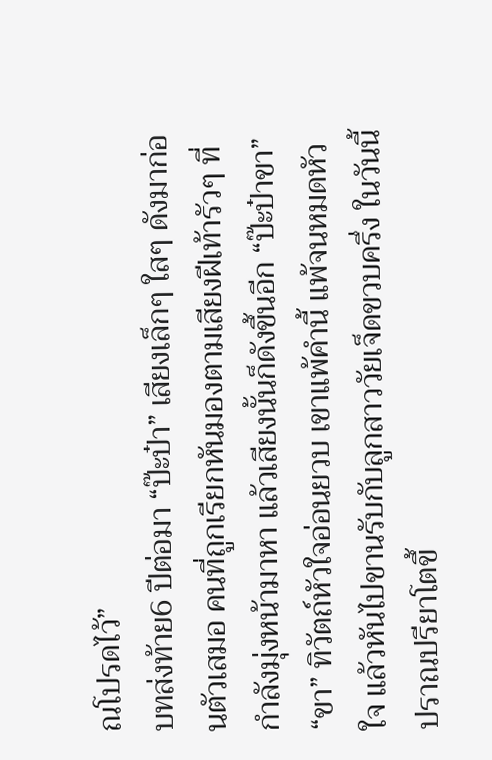ณโปรดไว้”
บทส่งท้าย6 ปีต่อมา “ป๊ะป๋า” เสียงเล็กๆ ใสๆ ดังมาก่อนตัวเสมอ คนที่ถูกเรียกหันมองตามเสียงฝีเท้ารัวๆ ที่กำลังมุ่งหน้ามาหา แล้วเสียงนั้นก็ดังขึ้นอีก “ป๊ะป๋าขา” “ขา” ทิวัตถ์หัวใจอ่อนยวบ เขาแพ้คำนี้ แพ้จนหมดหัวใจ แล้วหันไปขานรับกับลูกสาววัยเจ็ดขวบครึ่ง ในวันนี้ปราณปรียาโตขึ้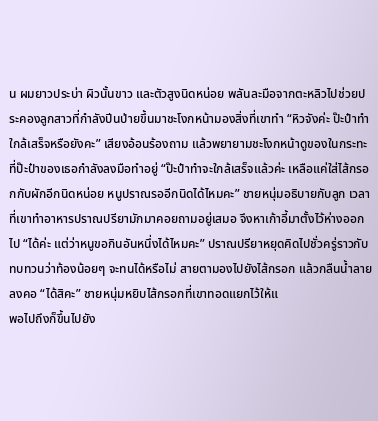น ผมยาวประบ่า ผิวนั้นขาว และตัวสูงนิดหน่อย พลันละมือจากตะหลิวไปช่วยประคองลูกสาวที่กำลังปีนป่ายขึ้นมาชะโงกหน้ามองสิ่งที่เขาทำ “หิวจังค่ะ ป๊ะป๋าทำใกล้เสร็จหรือยังคะ” เสียงอ้อนร้องถาม แล้วพยายามชะโงกหน้าดูของในกระทะที่ป๊ะป๋าของเธอกำลังลงมือทำอยู่ “ป๊ะป๋าทำจะใกล้เสร็จแล้วค่ะ เหลือแค่ใส่ไส้กรอกกับผักอีกนิดหน่อย หนูปราณรออีกนิดได้ไหมคะ” ชายหนุ่มอธิบายกับลูก เวลาที่เขาทำอาหารปราณปรียามักมาคอยถามอยู่เสมอ จึงหาเก้าอี้มาตั้งไว้ห่างออกไป “ได้ค่ะ แต่ว่าหนูขอกินอันหนึ่งได้ไหมคะ” ปราณปรียาหยุดคิดไปชั่วครู่ราวกับทบทวนว่าท้องน้อยๆ จะทนได้หรือไม่ สายตามองไปยังไส้กรอก แล้วกลืนน้ำลายลงคอ “ได้สิคะ” ชายหนุ่มหยิบไส้กรอกที่เขาทอดแยกไว้ให้แ
พอไปถึงก็ขึ้นไปยัง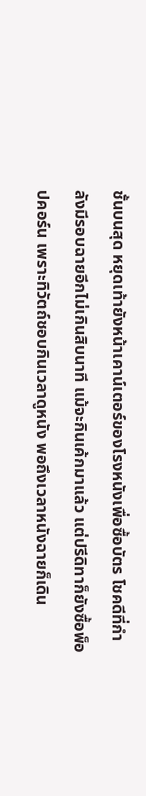ชั้นบนสุด หยุดเท้ายังหน้าเคาน์เตอร์ของโรงหนังเพื่อซื้อบัตร โชคดีที่กำลังมีรอบฉายอีกไม่เกินสิบนาที แม้จะกินเค้กมาแล้ว แต่ปรีดิทาก็ยังซื้อพ็อปคอร์น เพราะทิวัตถ์ชอบกินเวลาดูหนัง พอถึงเวลาหนังฉายก็เดิน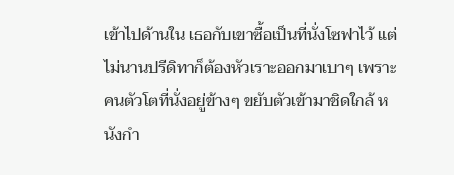เข้าไปด้านใน เธอกับเขาซื้อเป็นที่นั่งโซฟาไว้ แต่ไม่นานปรีดิทาก็ต้องหัวเราะออกมาเบาๆ เพราะคนตัวโตที่นั่งอยู่ข้างๆ ขยับตัวเข้ามาชิดใกล้ หนังกำ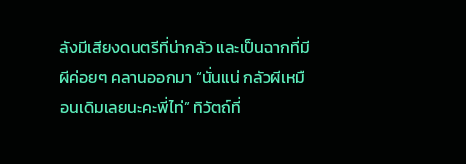ลังมีเสียงดนตรีที่น่ากลัว และเป็นฉากที่มีผีค่อยๆ คลานออกมา “นั่นแน่ กลัวผีเหมือนเดิมเลยนะคะพี่ไท่” ทิวัตถ์ที่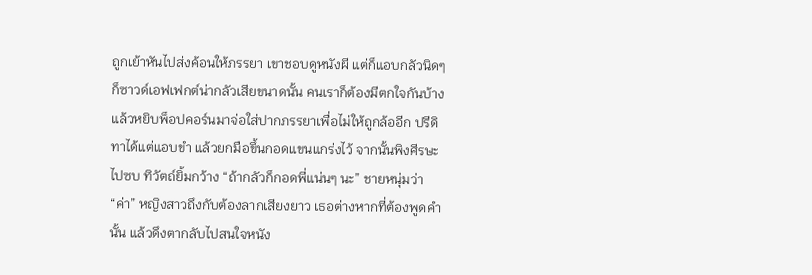ถูกเย้าหันไปส่งค้อนให้ภรรยา เขาชอบดูหนังผี แต่ก็แอบกลัวนิดๆ ก็ซาวด์เอฟเฟกต์น่ากลัวเสียขนาดนั้น คนเราก็ต้องมีตกใจกันบ้าง แล้วหยิบพ็อปคอร์นมาจ่อใส่ปากภรรยาเพื่อไม่ให้ถูกล้ออีก ปรีดิทาได้แต่แอบขำ แล้วยกมือขึ้นกอดแขนแกร่งไว้ จากนั้นพิงศีรษะไปซบ ทิวัตถ์ยิ้มกว้าง “ถ้ากลัวก็กอดพี่แน่นๆ นะ” ชายหนุ่มว่า “ค่า” หญิงสาวถึงกับต้องลากเสียงยาว เธอต่างหากที่ต้องพูดคำนั้น แล้วดึงตากลับไปสนใจหนัง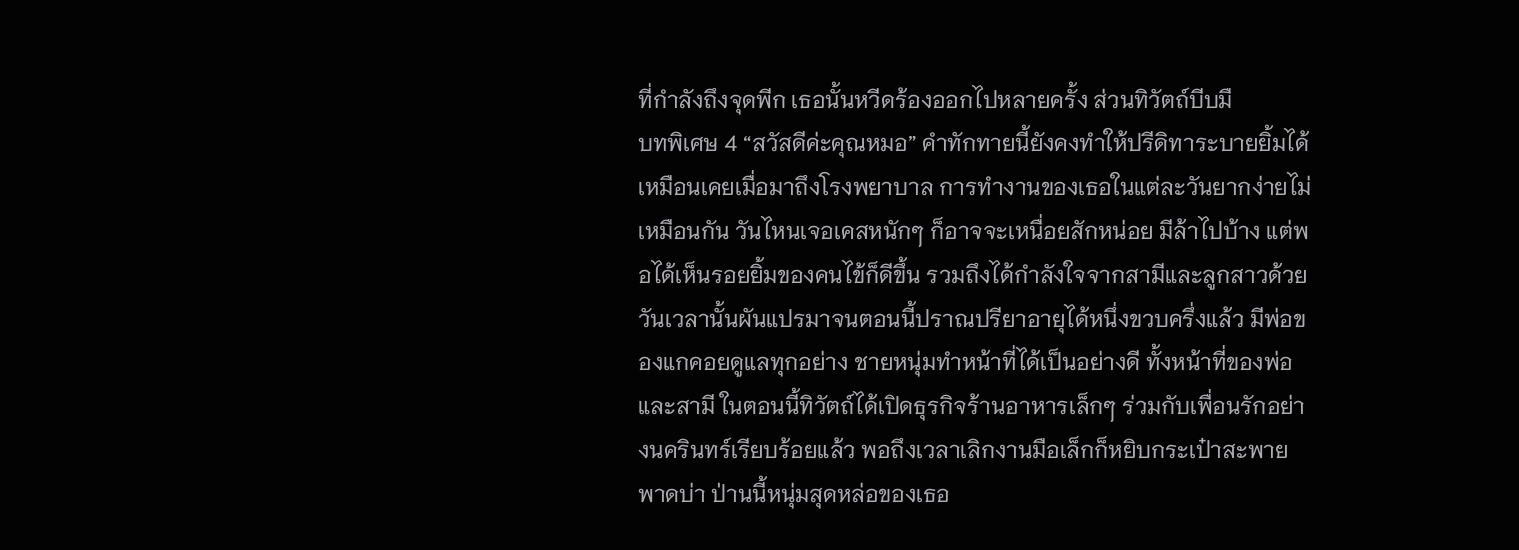ที่กำลังถึงจุดพีก เธอนั้นหวีดร้องออกไปหลายครั้ง ส่วนทิวัตถ์บีบมื
บทพิเศษ 4 “สวัสดีค่ะคุณหมอ” คำทักทายนี้ยังคงทำให้ปรีดิทาระบายยิ้มได้เหมือนเคยเมื่อมาถึงโรงพยาบาล การทำงานของเธอในแต่ละวันยากง่ายไม่เหมือนกัน วันไหนเจอเคสหนักๆ ก็อาจจะเหนื่อยสักหน่อย มีล้าไปบ้าง แต่พอได้เห็นรอยยิ้มของคนไข้ก็ดีขึ้น รวมถึงได้กำลังใจจากสามีและลูกสาวด้วย วันเวลานั้นผันแปรมาจนตอนนี้ปราณปรียาอายุได้หนึ่งขวบครึ่งแล้ว มีพ่อของแกคอยดูแลทุกอย่าง ชายหนุ่มทำหน้าที่ได้เป็นอย่างดี ทั้งหน้าที่ของพ่อและสามี ในตอนนี้ทิวัตถ์ได้เปิดธุรกิจร้านอาหารเล็กๆ ร่วมกับเพื่อนรักอย่างนครินทร์เรียบร้อยแล้ว พอถึงเวลาเลิกงานมือเล็กก็หยิบกระเป๋าสะพายพาดบ่า ป่านนี้หนุ่มสุดหล่อของเธอ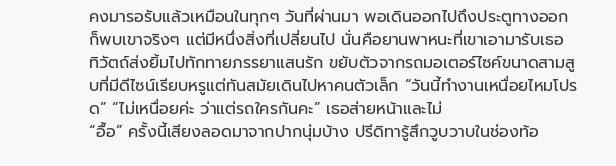คงมารอรับแล้วเหมือนในทุกๆ วันที่ผ่านมา พอเดินออกไปถึงประตูทางออกก็พบเขาจริงๆ แต่มีหนึ่งสิ่งที่เปลี่ยนไป นั่นคือยานพาหนะที่เขาเอามารับเธอ ทิวัตถ์ส่งยิ้มไปทักทายภรรยาแสนรัก ขยับตัวจากรถมอเตอร์ไซค์ขนาดสามสูบที่มีดีไซน์เรียบหรูแต่ทันสมัยเดินไปหาคนตัวเล็ก “วันนี้ทำงานเหนื่อยไหมโปรด” “ไม่เหนื่อยค่ะ ว่าแต่รถใครกันคะ” เธอส่ายหน้าและไม่
“อื้อ” ครั้งนี้เสียงลอดมาจากปากนุ่มบ้าง ปรีดิทารู้สึกวูบวาบในช่องท้อ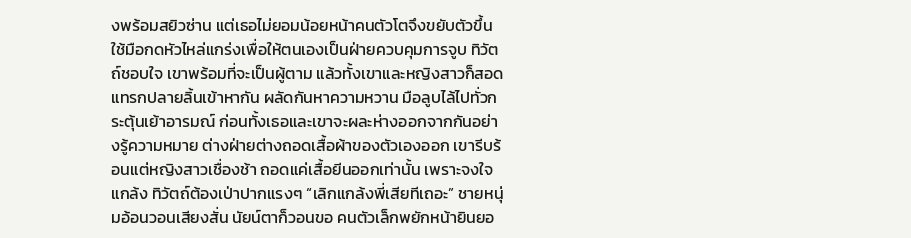งพร้อมสยิวซ่าน แต่เธอไม่ยอมน้อยหน้าคนตัวโตจึงขยับตัวขึ้น ใช้มือกดหัวไหล่แกร่งเพื่อให้ตนเองเป็นฝ่ายควบคุมการจูบ ทิวัตถ์ชอบใจ เขาพร้อมที่จะเป็นผู้ตาม แล้วทั้งเขาและหญิงสาวก็สอดแทรกปลายลิ้นเข้าหากัน ผลัดกันหาความหวาน มือลูบไล้ไปทั่วกระตุ้นเย้าอารมณ์ ก่อนทั้งเธอและเขาจะผละห่างออกจากกันอย่างรู้ความหมาย ต่างฝ่ายต่างถอดเสื้อผ้าของตัวเองออก เขารีบร้อนแต่หญิงสาวเชื่องช้า ถอดแค่เสื้อยีนออกเท่านั้น เพราะจงใจแกล้ง ทิวัตถ์ต้องเป่าปากแรงๆ “เลิกแกล้งพี่เสียทีเถอะ” ชายหนุ่มอ้อนวอนเสียงสั่น นัยน์ตาก็วอนขอ คนตัวเล็กพยักหน้ายินยอ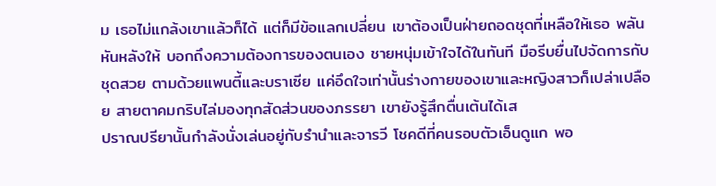ม เธอไม่แกล้งเขาแล้วก็ได้ แต่ก็มีข้อแลกเปลี่ยน เขาต้องเป็นฝ่ายถอดชุดที่เหลือให้เธอ พลันหันหลังให้ บอกถึงความต้องการของตนเอง ชายหนุ่มเข้าใจได้ในทันที มือรีบยื่นไปจัดการกับชุดสวย ตามด้วยแพนตี้และบราเซีย แค่อึดใจเท่านั้นร่างกายของเขาและหญิงสาวก็เปล่าเปลือย สายตาคมกริบไล่มองทุกสัดส่วนของภรรยา เขายังรู้สึกตื่นเต้นได้เส
ปราณปรียานั้นกำลังนั่งเล่นอยู่กับรำนำและจารวี โชคดีที่คนรอบตัวเอ็นดูแก พอ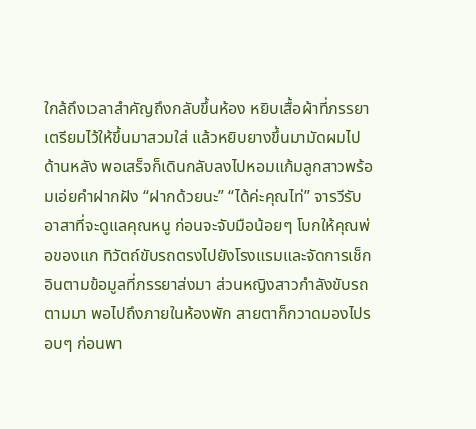ใกล้ถึงเวลาสำคัญถึงกลับขึ้นห้อง หยิบเสื้อผ้าที่ภรรยาเตรียมไว้ให้ขึ้นมาสวมใส่ แล้วหยิบยางขึ้นมามัดผมไปด้านหลัง พอเสร็จก็เดินกลับลงไปหอมแก้มลูกสาวพร้อมเอ่ยคำฝากฝัง “ฝากด้วยนะ” “ได้ค่ะคุณไท่” จารวีรับอาสาที่จะดูแลคุณหนู ก่อนจะจับมือน้อยๆ โบกให้คุณพ่อของแก ทิวัตถ์ขับรถตรงไปยังโรงแรมและจัดการเช็กอินตามข้อมูลที่ภรรยาส่งมา ส่วนหญิงสาวกำลังขับรถตามมา พอไปถึงภายในห้องพัก สายตาก็กวาดมองไปรอบๆ ก่อนพา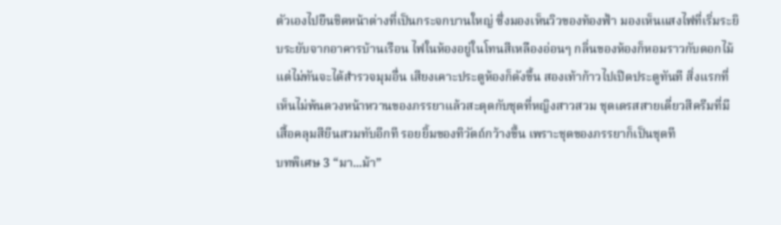ตัวเองไปยืนชิดหน้าต่างที่เป็นกระจกบานใหญ่ ซึ่งมองเห็นวิวของท้องฟ้า มองเห็นแสงไฟที่เริ่มระยิบระยับจากอาคารบ้านเรือน ไฟในห้องอยู่ในโทนสีเหลืองอ่อนๆ กลิ่นของห้องก็หอมราวกับดอกไม้ แต่ไม่ทันจะได้สำรวจมุมอื่น เสียงเคาะประตูห้องก็ดังขึ้น สองเท้าก้าวไปเปิดประตูทันที สิ่งแรกที่เห็นไม่พ้นดวงหน้าหวานของภรรยาแล้วสะดุดกับชุดที่หญิงสาวสวม ชุดเดรสสายเดี่ยวสีครีมที่มีเสื้อคลุมสียีนสวมทับอีกที รอยยิ้มของทิวัตถ์กว้างขึ้น เพราะชุดของภรรยาก็เป็นชุดที
บทพิเศษ 3 “มา...ม้า”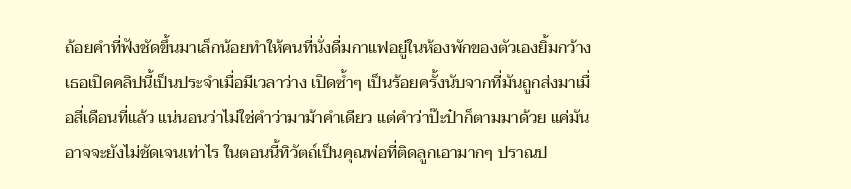ถ้อยคำที่ฟังชัดขึ้นมาเล็กน้อยทำให้คนที่นั่งดื่มกาแฟอยู่ในห้องพักของตัวเองยิ้มกว้าง เธอเปิดคลิปนี้เป็นประจำเมื่อมีเวลาว่าง เปิดซ้ำๆ เป็นร้อยครั้งนับจากที่มันถูกส่งมาเมื่อสี่เดือนที่แล้ว แน่นอนว่าไม่ใช่คำว่ามาม้าคำเดียว แต่คำว่าป๊ะป๋าก็ตามมาด้วย แค่มันอาจจะยังไม่ชัดเจนเท่าไร ในตอนนี้ทิวัตถ์เป็นคุณพ่อที่ติดลูกเอามากๆ ปราณป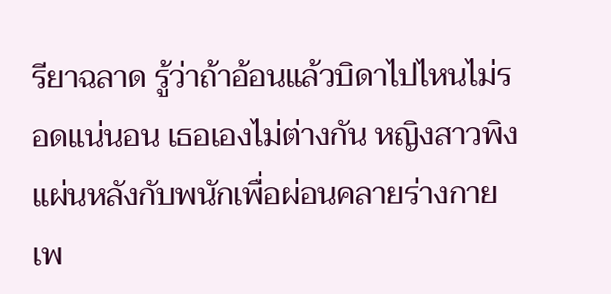รียาฉลาด รู้ว่าถ้าอ้อนแล้วบิดาไปไหนไม่รอดแน่นอน เธอเองไม่ต่างกัน หญิงสาวพิงแผ่นหลังกับพนักเพื่อผ่อนคลายร่างกาย เพ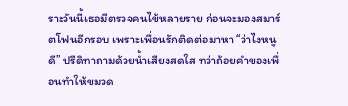ราะวันนี้เธอมีตรวจคนไข้หลายราย ก่อนจะมองสมาร์ตโฟนอีกรอบ เพราะเพื่อนรักติดต่อมาหา “ว่าไงหนูดี” ปรีดิทาถามด้วยน้ำเสียงสดใส ทว่าถ้อยคำของเพื่อนทำให้ขมวด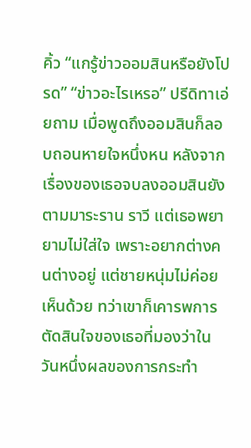คิ้ว “แกรู้ข่าวออมสินหรือยังโปรด” “ข่าวอะไรเหรอ” ปรีดิทาเอ่ยถาม เมื่อพูดถึงออมสินก็ลอบถอนหายใจหนึ่งหน หลังจากเรื่องของเธอจบลงออมสินยังตามมาระราน ราวี แต่เธอพยายามไม่ใส่ใจ เพราะอยากต่างคนต่างอยู่ แต่ชายหนุ่มไม่ค่อยเห็นด้วย ทว่าเขาก็เคารพการตัดสินใจของเธอที่มองว่าในวันหนึ่งผลของการกระทำ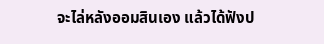จะไล่หลังออมสินเอง แล้วได้ฟังป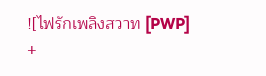![ไฟรักเพลิงสวาท [PWP] +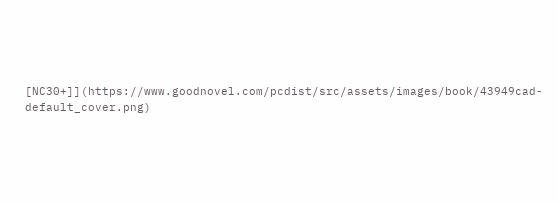[NC30+]](https://www.goodnovel.com/pcdist/src/assets/images/book/43949cad-default_cover.png)